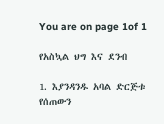You are on page 1of 1

የአስኳል ህግ እና ደንብ

1. እያንዳንዱ አባል ድርጅቱ የሰጠውን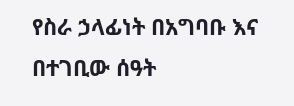የስራ ኃላፊነት በአግባቡ እና በተገቢው ሰዓት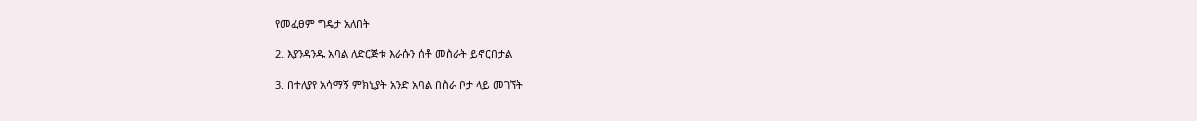የመፈፀም ግዴታ አለበት

2. እያንዳንዱ አባል ለድርጅቱ እራሱን ሰቶ መስራት ይኖርበታል

3. በተለያየ አሳማኝ ምክኒያት አንድ አባል በስራ ቦታ ላይ መገኘት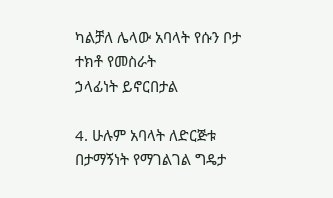ካልቻለ ሌላው አባላት የሱን ቦታ ተክቶ የመስራት
ኃላፊነት ይኖርበታል

4. ሁሉም አባላት ለድርጅቱ በታማኝነት የማገልገል ግዴታ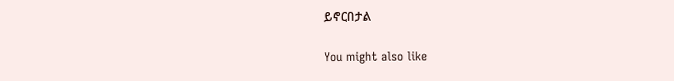ይኖርበታል

You might also like